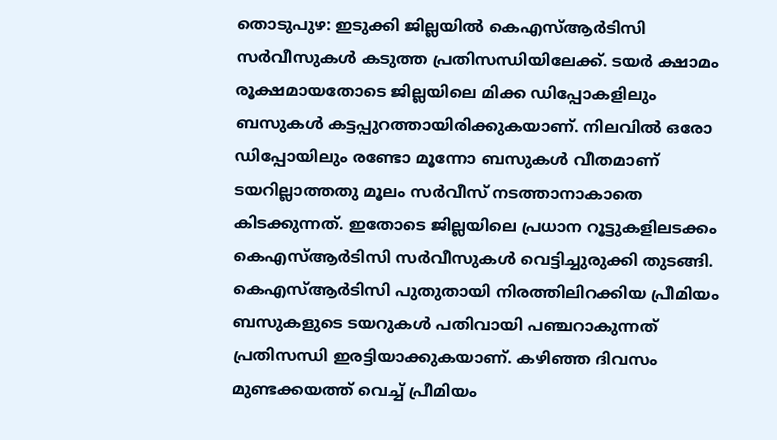തൊടുപുഴ: ഇടുക്കി ജില്ലയിൽ കെഎസ്ആർടിസി സർവീസുകൾ കടുത്ത പ്രതിസന്ധിയിലേക്ക്. ടയർ ക്ഷാമം രൂക്ഷമായതോടെ ജില്ലയിലെ മിക്ക ഡിപ്പോകളിലും ബസുകൾ കട്ടപ്പുറത്തായിരിക്കുകയാണ്. നിലവിൽ ഒരോ ഡിപ്പോയിലും രണ്ടോ മൂന്നോ ബസുകൾ വീതമാണ് ടയറില്ലാത്തതു മൂലം സർവീസ് നടത്താനാകാതെ കിടക്കുന്നത്. ഇതോടെ ജില്ലയിലെ പ്രധാന റൂട്ടുകളിലടക്കം കെഎസ്ആർടിസി സർവീസുകൾ വെട്ടിച്ചുരുക്കി തുടങ്ങി.
കെഎസ്ആർടിസി പുതുതായി നിരത്തിലിറക്കിയ പ്രീമിയം ബസുകളുടെ ടയറുകൾ പതിവായി പഞ്ചറാകുന്നത് പ്രതിസന്ധി ഇരട്ടിയാക്കുകയാണ്. കഴിഞ്ഞ ദിവസം മുണ്ടക്കയത്ത് വെച്ച് പ്രീമിയം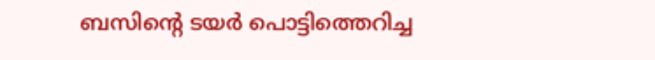ബസിന്റെ ടയർ പൊട്ടിത്തെറിച്ച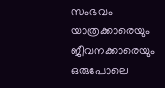സംഭവം യാത്രക്കാരെയും ജീവനക്കാരെയും ഒരുപോലെ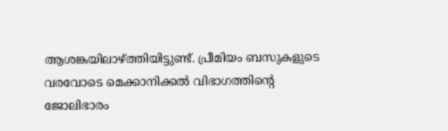ആശങ്കയിലാഴ്ത്തിയിട്ടുണ്ട്. പ്രീമിയം ബസുകളുടെ വരവോടെ മെക്കാനിക്കൽ വിഭാഗത്തിന്റെ ജോലിഭാരം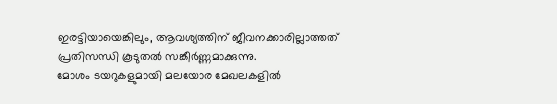ഇരട്ടിയായെങ്കിലും, ആവശ്യത്തിന് ജീവനക്കാരില്ലാത്തത് പ്രതിസന്ധി കൂടുതൽ സങ്കീർണ്ണമാക്കുന്നു.
മോശം ടയറുകളുമായി മലയോര മേഖലകളിൽ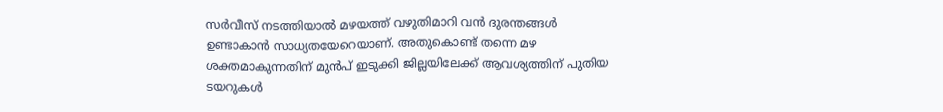സർവീസ് നടത്തിയാൽ മഴയത്ത് വഴുതിമാറി വൻ ദുരന്തങ്ങൾ ഉണ്ടാകാൻ സാധ്യതയേറെയാണ്. അതുകൊണ്ട് തന്നെ മഴ ശക്തമാകുന്നതിന് മുൻപ് ഇടുക്കി ജില്ലയിലേക്ക് ആവശ്യത്തിന് പുതിയ ടയറുകൾ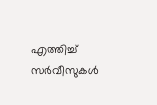എത്തിച്ച് സർവീസുകൾ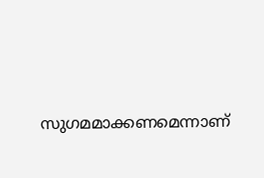സുഗമമാക്കണമെന്നാണ്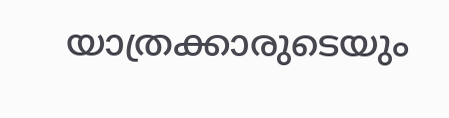യാത്രക്കാരുടെയും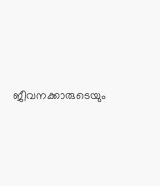ജീവനക്കാരുടെയും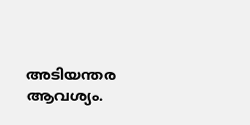അടിയന്തര ആവശ്യം.